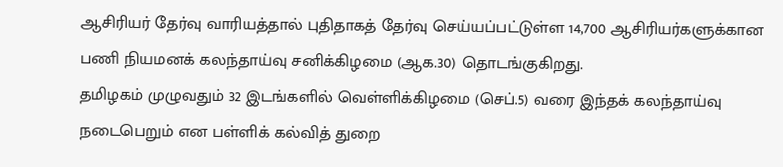ஆசிரியர் தேர்வு வாரியத்தால் புதிதாகத் தேர்வு செய்யப்பட்டுள்ள 14,700 ஆசிரியர்களுக்கான பணி நியமனக் கலந்தாய்வு சனிக்கிழமை (ஆக.30) தொடங்குகிறது.
தமிழகம் முழுவதும் 32 இடங்களில் வெள்ளிக்கிழமை (செப்.5) வரை இந்தக் கலந்தாய்வு நடைபெறும் என பள்ளிக் கல்வித் துறை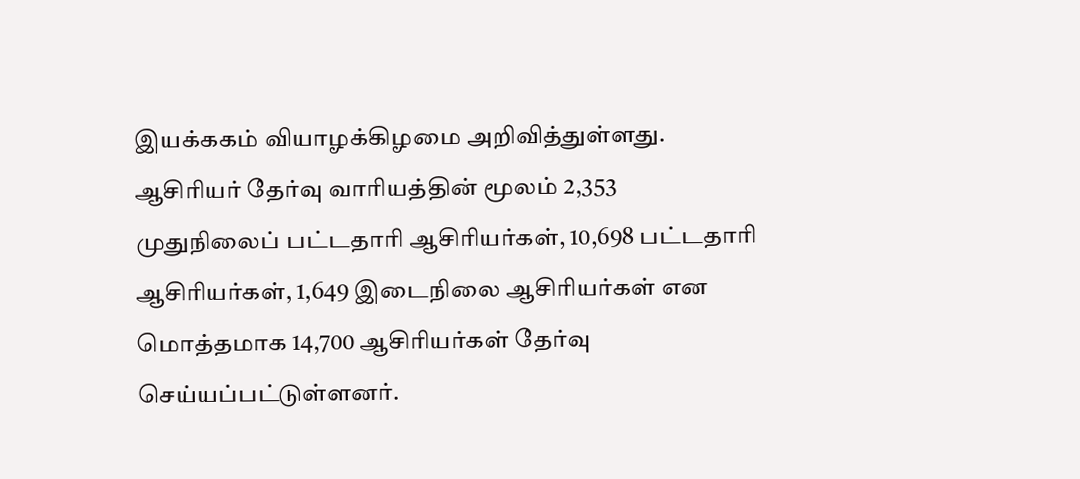இயக்ககம் வியாழக்கிழமை அறிவித்துள்ளது.
ஆசிரியர் தேர்வு வாரியத்தின் மூலம் 2,353 முதுநிலைப் பட்டதாரி ஆசிரியர்கள், 10,698 பட்டதாரி ஆசிரியர்கள், 1,649 இடைநிலை ஆசிரியர்கள் என மொத்தமாக 14,700 ஆசிரியர்கள் தேர்வு செய்யப்பட்டுள்ளனர்.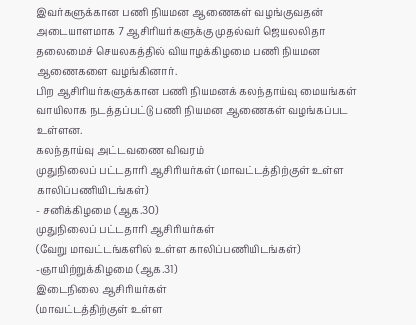இவர்களுக்கான பணி நியமன ஆணைகள் வழங்குவதன் அடையாளமாக 7 ஆசிரியர்களுக்கு முதல்வர் ஜெயலலிதா தலைமைச் செயலகத்தில் வியாழக்கிழமை பணி நியமன ஆணைகளை வழங்கினார்.
பிற ஆசிரியர்களுக்கான பணி நியமனக் கலந்தாய்வு மையங்கள் வாயிலாக நடத்தப்பட்டு பணி நியமன ஆணைகள் வழங்கப்பட உள்ளன.
கலந்தாய்வு அட்டவணை விவரம்
முதுநிலைப் பட்டதாரி ஆசிரியர்கள் (மாவட்டத்திற்குள் உள்ள காலிப்பணியிடங்கள்)
- சனிக்கிழமை (ஆக.30)
முதுநிலைப் பட்டதாரி ஆசிரியர்கள்
(வேறு மாவட்டங்களில் உள்ள காலிப்பணியிடங்கள்) -ஞாயிற்றுக்கிழமை (ஆக.31)
இடைநிலை ஆசிரியர்கள்
(மாவட்டத்திற்குள் உள்ள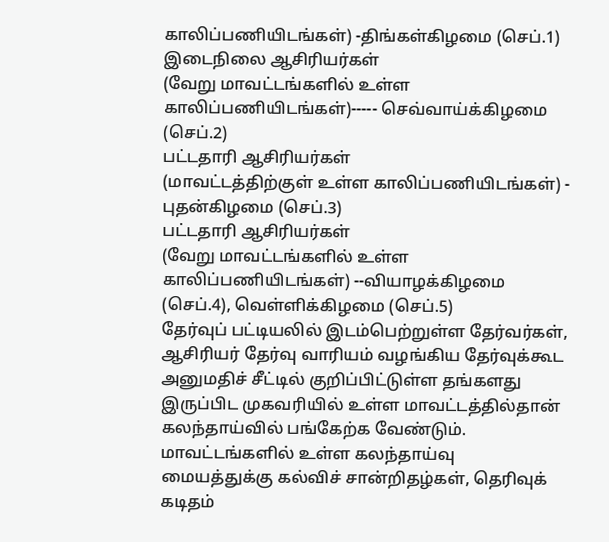காலிப்பணியிடங்கள்) -திங்கள்கிழமை (செப்.1)
இடைநிலை ஆசிரியர்கள்
(வேறு மாவட்டங்களில் உள்ள காலிப்பணியிடங்கள்)----- செவ்வாய்க்கிழமை (செப்.2)
பட்டதாரி ஆசிரியர்கள்
(மாவட்டத்திற்குள் உள்ள காலிப்பணியிடங்கள்) - புதன்கிழமை (செப்.3)
பட்டதாரி ஆசிரியர்கள்
(வேறு மாவட்டங்களில் உள்ள காலிப்பணியிடங்கள்) --வியாழக்கிழமை (செப்.4), வெள்ளிக்கிழமை (செப்.5)
தேர்வுப் பட்டியலில் இடம்பெற்றுள்ள தேர்வர்கள், ஆசிரியர் தேர்வு வாரியம் வழங்கிய தேர்வுக்கூட அனுமதிச் சீட்டில் குறிப்பிட்டுள்ள தங்களது இருப்பிட முகவரியில் உள்ள மாவட்டத்தில்தான் கலந்தாய்வில் பங்கேற்க வேண்டும். மாவட்டங்களில் உள்ள கலந்தாய்வு மையத்துக்கு கல்விச் சான்றிதழ்கள், தெரிவுக் கடிதம்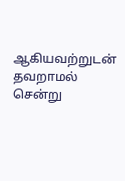ஆகியவற்றுடன் தவறாமல் சென்று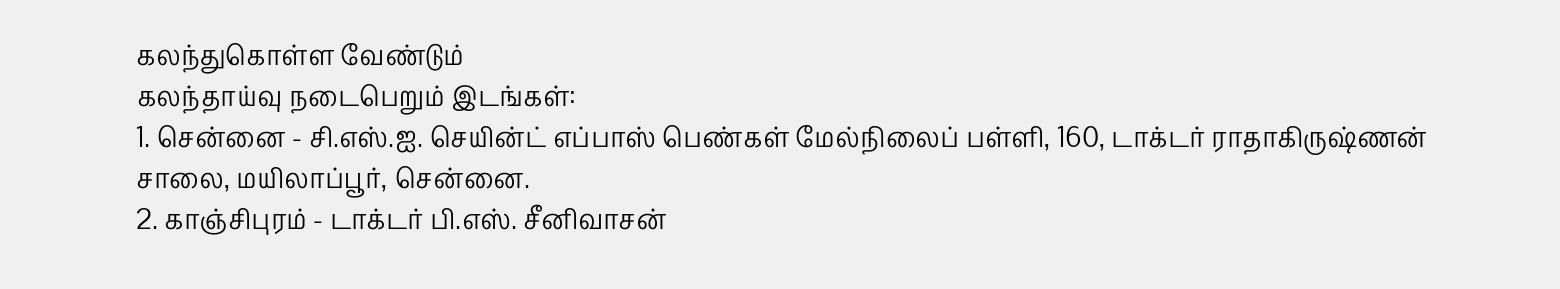கலந்துகொள்ள வேண்டும்
கலந்தாய்வு நடைபெறும் இடங்கள்:
1. சென்னை - சி.எஸ்.ஐ. செயின்ட் எப்பாஸ் பெண்கள் மேல்நிலைப் பள்ளி, 160, டாக்டர் ராதாகிருஷ்ணன் சாலை, மயிலாப்பூர், சென்னை.
2. காஞ்சிபுரம் - டாக்டர் பி.எஸ். சீனிவாசன்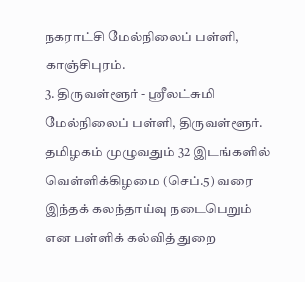நகராட்சி மேல்நிலைப் பள்ளி, காஞ்சிபுரம்.
3. திருவள்ளூர் - ஸ்ரீலட்சுமி மேல்நிலைப் பள்ளி, திருவள்ளூர்.
தமிழகம் முழுவதும் 32 இடங்களில் வெள்ளிக்கிழமை (செப்.5) வரை இந்தக் கலந்தாய்வு நடைபெறும் என பள்ளிக் கல்வித் துறை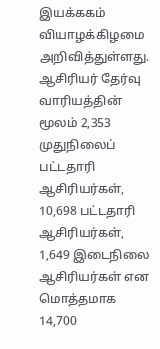இயக்ககம் வியாழக்கிழமை அறிவித்துள்ளது.
ஆசிரியர் தேர்வு வாரியத்தின் மூலம் 2,353 முதுநிலைப் பட்டதாரி ஆசிரியர்கள், 10,698 பட்டதாரி ஆசிரியர்கள், 1,649 இடைநிலை ஆசிரியர்கள் என மொத்தமாக 14,700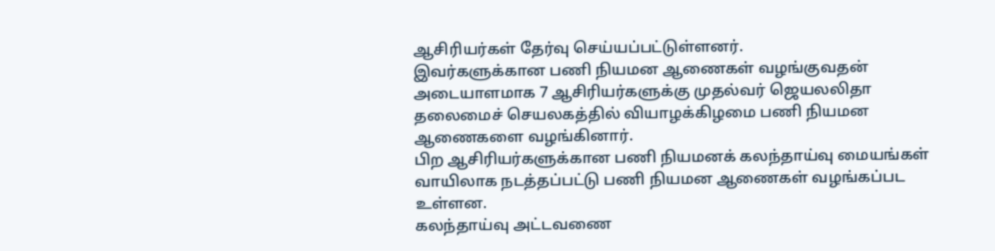ஆசிரியர்கள் தேர்வு செய்யப்பட்டுள்ளனர்.
இவர்களுக்கான பணி நியமன ஆணைகள் வழங்குவதன் அடையாளமாக 7 ஆசிரியர்களுக்கு முதல்வர் ஜெயலலிதா தலைமைச் செயலகத்தில் வியாழக்கிழமை பணி நியமன ஆணைகளை வழங்கினார்.
பிற ஆசிரியர்களுக்கான பணி நியமனக் கலந்தாய்வு மையங்கள் வாயிலாக நடத்தப்பட்டு பணி நியமன ஆணைகள் வழங்கப்பட உள்ளன.
கலந்தாய்வு அட்டவணை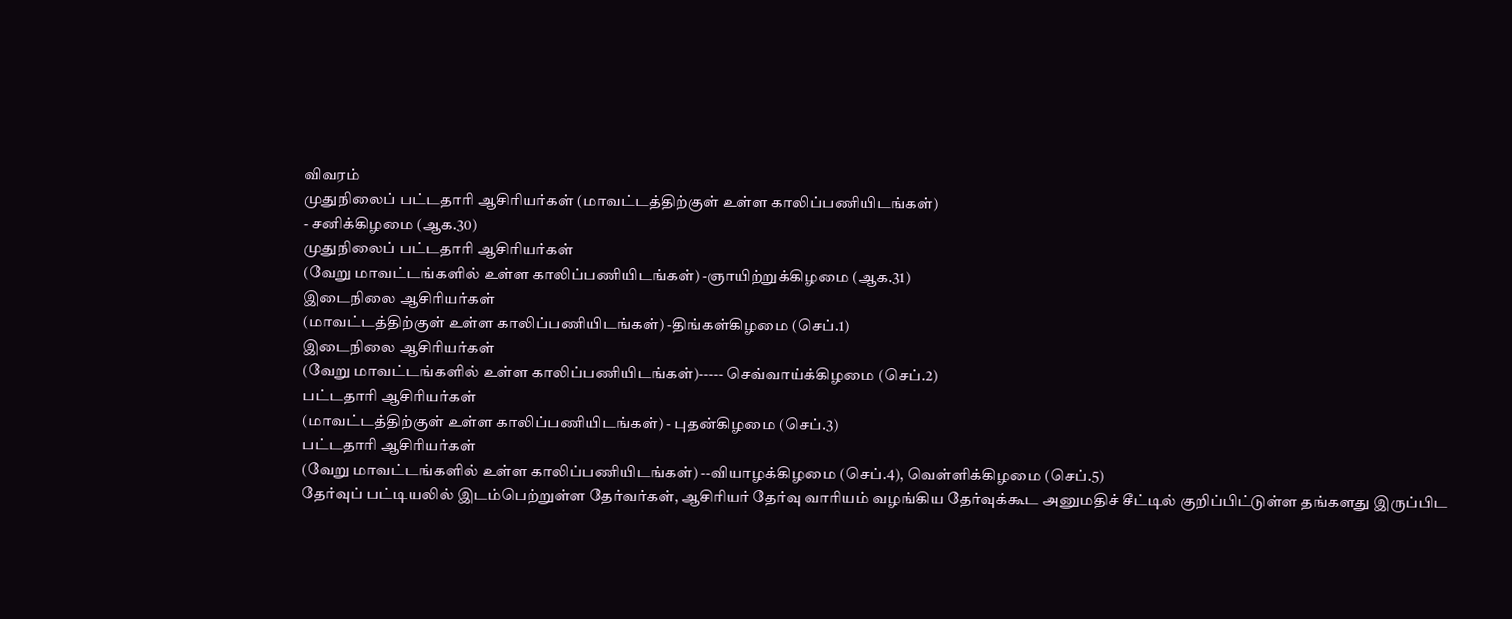விவரம்
முதுநிலைப் பட்டதாரி ஆசிரியர்கள் (மாவட்டத்திற்குள் உள்ள காலிப்பணியிடங்கள்)
- சனிக்கிழமை (ஆக.30)
முதுநிலைப் பட்டதாரி ஆசிரியர்கள்
(வேறு மாவட்டங்களில் உள்ள காலிப்பணியிடங்கள்) -ஞாயிற்றுக்கிழமை (ஆக.31)
இடைநிலை ஆசிரியர்கள்
(மாவட்டத்திற்குள் உள்ள காலிப்பணியிடங்கள்) -திங்கள்கிழமை (செப்.1)
இடைநிலை ஆசிரியர்கள்
(வேறு மாவட்டங்களில் உள்ள காலிப்பணியிடங்கள்)----- செவ்வாய்க்கிழமை (செப்.2)
பட்டதாரி ஆசிரியர்கள்
(மாவட்டத்திற்குள் உள்ள காலிப்பணியிடங்கள்) - புதன்கிழமை (செப்.3)
பட்டதாரி ஆசிரியர்கள்
(வேறு மாவட்டங்களில் உள்ள காலிப்பணியிடங்கள்) --வியாழக்கிழமை (செப்.4), வெள்ளிக்கிழமை (செப்.5)
தேர்வுப் பட்டியலில் இடம்பெற்றுள்ள தேர்வர்கள், ஆசிரியர் தேர்வு வாரியம் வழங்கிய தேர்வுக்கூட அனுமதிச் சீட்டில் குறிப்பிட்டுள்ள தங்களது இருப்பிட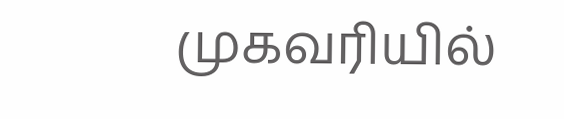முகவரியில்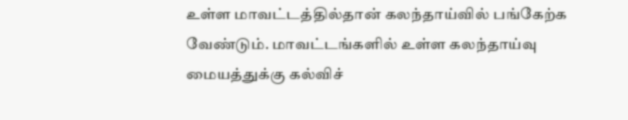உள்ள மாவட்டத்தில்தான் கலந்தாய்வில் பங்கேற்க வேண்டும். மாவட்டங்களில் உள்ள கலந்தாய்வு மையத்துக்கு கல்விச்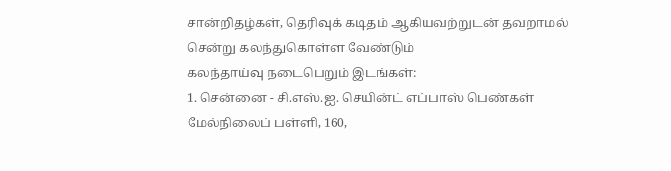சான்றிதழ்கள், தெரிவுக் கடிதம் ஆகியவற்றுடன் தவறாமல் சென்று கலந்துகொள்ள வேண்டும்
கலந்தாய்வு நடைபெறும் இடங்கள்:
1. சென்னை - சி.எஸ்.ஐ. செயின்ட் எப்பாஸ் பெண்கள் மேல்நிலைப் பள்ளி, 160,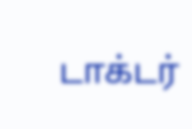டாக்டர்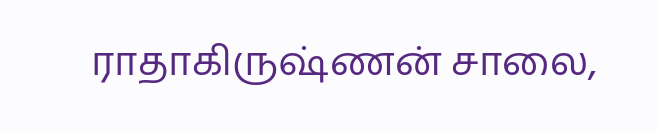ராதாகிருஷ்ணன் சாலை,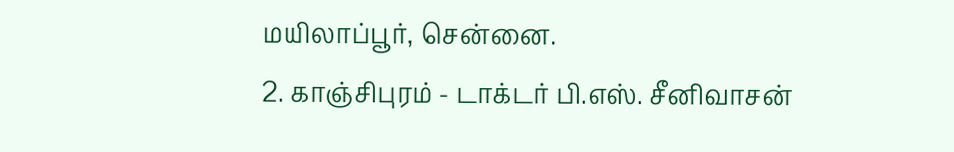மயிலாப்பூர், சென்னை.
2. காஞ்சிபுரம் - டாக்டர் பி.எஸ். சீனிவாசன்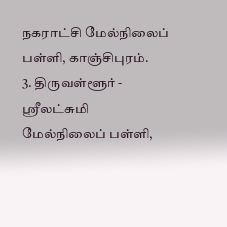நகராட்சி மேல்நிலைப் பள்ளி, காஞ்சிபுரம்.
3. திருவள்ளூர் - ஸ்ரீலட்சுமி மேல்நிலைப் பள்ளி,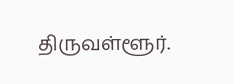திருவள்ளூர்.